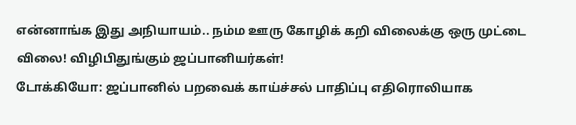என்னாங்க இது அநியாயம்.. நம்ம ஊரு கோழிக் கறி விலைக்கு ஒரு முட்டை விலை! விழிபிதுங்கும் ஜப்பானியர்கள்!
டோக்கியோ: ஜப்பானில் பறவைக் காய்ச்சல் பாதிப்பு எதிரொலியாக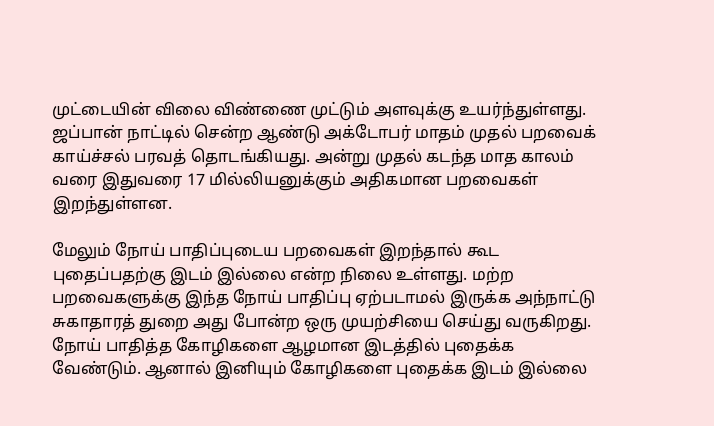முட்டையின் விலை விண்ணை முட்டும் அளவுக்கு உயர்ந்துள்ளது.
ஜப்பான் நாட்டில் சென்ற ஆண்டு அக்டோபர் மாதம் முதல் பறவைக் காய்ச்சல் பரவத் தொடங்கியது. அன்று முதல் கடந்த மாத காலம் வரை இதுவரை 17 மில்லியனுக்கும் அதிகமான பறவைகள் இறந்துள்ளன.

மேலும் நோய் பாதிப்புடைய பறவைகள் இறந்தால் கூட புதைப்பதற்கு இடம் இல்லை என்ற நிலை உள்ளது. மற்ற பறவைகளுக்கு இந்த நோய் பாதிப்பு ஏற்படாமல் இருக்க அந்நாட்டு சுகாதாரத் துறை அது போன்ற ஒரு முயற்சியை செய்து வருகிறது.
நோய் பாதித்த கோழிகளை ஆழமான இடத்தில் புதைக்க வேண்டும். ஆனால் இனியும் கோழிகளை புதைக்க இடம் இல்லை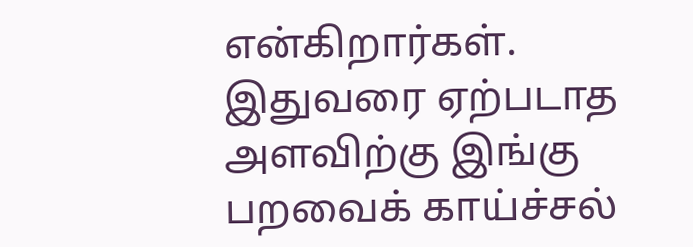என்கிறார்கள். இதுவரை ஏற்படாத அளவிற்கு இங்கு பறவைக் காய்ச்சல்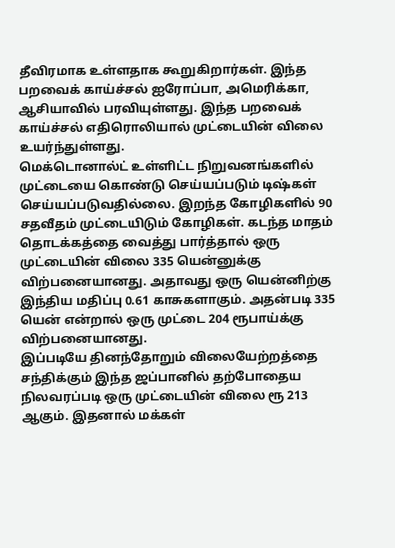தீவிரமாக உள்ளதாக கூறுகிறார்கள். இந்த பறவைக் காய்ச்சல் ஐரோப்பா, அமெரிக்கா, ஆசியாவில் பரவியுள்ளது. இந்த பறவைக் காய்ச்சல் எதிரொலியால் முட்டையின் விலை உயர்ந்துள்ளது.
மெக்டொனால்ட் உள்ளிட்ட நிறுவனங்களில் முட்டையை கொண்டு செய்யப்படும் டிஷ்கள் செய்யப்படுவதில்லை. இறந்த கோழிகளில் 90 சதவீதம் முட்டையிடும் கோழிகள். கடந்த மாதம் தொடக்கத்தை வைத்து பார்த்தால் ஒரு முட்டையின் விலை 335 யென்னுக்கு விற்பனையானது. அதாவது ஒரு யென்னிற்கு இந்திய மதிப்பு 0.61 காசுகளாகும். அதன்படி 335 யென் என்றால் ஒரு முட்டை 204 ரூபாய்க்கு விற்பனையானது.
இப்படியே தினந்தோறும் விலையேற்றத்தை சந்திக்கும் இந்த ஜப்பானில் தற்போதைய நிலவரப்படி ஒரு முட்டையின் விலை ரூ 213 ஆகும். இதனால் மக்கள்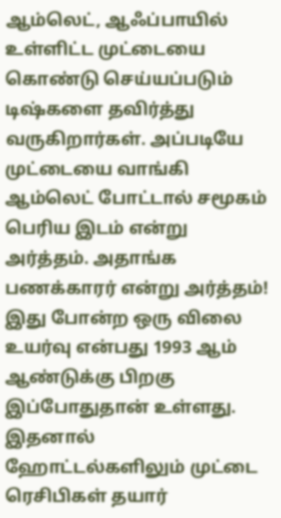ஆம்லெட், ஆஃப்பாயில் உள்ளிட்ட முட்டையை கொண்டு செய்யப்படும் டிஷ்களை தவிர்த்து வருகிறார்கள். அப்படியே முட்டையை வாங்கி ஆம்லெட் போட்டால் சமூகம் பெரிய இடம் என்று அர்த்தம். அதாங்க பணக்காரர் என்று அர்த்தம்!
இது போன்ற ஒரு விலை உயர்வு என்பது 1993 ஆம் ஆண்டுக்கு பிறகு இப்போதுதான் உள்ளது. இதனால் ஹோட்டல்களிலும் முட்டை ரெசிபிகள் தயார்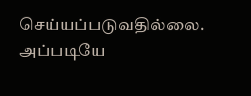செய்யப்படுவதில்லை. அப்படியே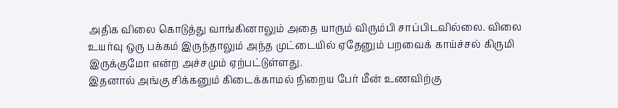அதிக விலை கொடுத்து வாங்கினாலும் அதை யாரும் விரும்பி சாப்பிடவில்லை. விலை உயர்வு ஒரு பக்கம் இருந்தாலும் அந்த முட்டையில் ஏதேனும் பறவைக் காய்ச்சல் கிருமி இருக்குமோ என்ற அச்சமும் ஏற்பட்டுள்ளது.
இதனால் அங்கு சிக்கனும் கிடைக்காமல் நிறைய பேர் மீன் உணவிற்கு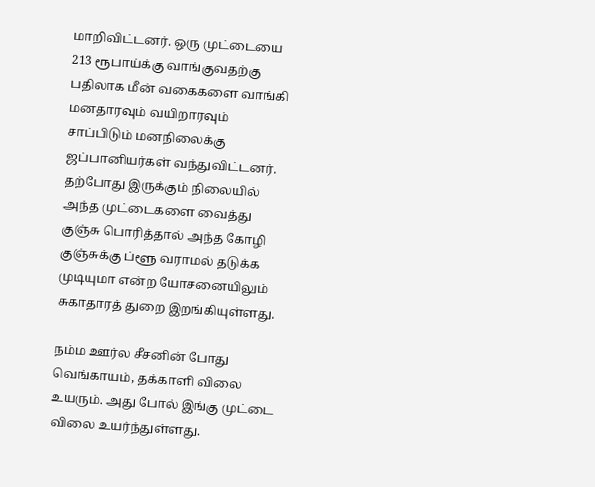மாறிவிட்டனர். ஒரு முட்டையை 213 ரூபாய்க்கு வாங்குவதற்கு பதிலாக மீன் வகைகளை வாங்கி மனதாரவும் வயிறாரவும் சாப்பிடும் மனநிலைக்கு ஜப்பானியர்கள் வந்துவிட்டனர். தற்போது இருக்கும் நிலையில் அந்த முட்டைகளை வைத்து குஞ்சு பொரித்தால் அந்த கோழி குஞ்சுக்கு ப்ளூ வராமல் தடுக்க முடியுமா என்ற யோசனையிலும் சுகாதாரத் துறை இறங்கியுள்ளது.

நம்ம ஊர்ல சீசனின் போது வெங்காயம், தக்காளி விலை உயரும். அது போல் இங்கு முட்டை விலை உயர்ந்துள்ளது.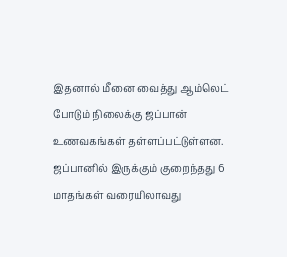இதனால் மீனை வைத்து ஆம்லெட் போடும் நிலைக்கு ஜப்பான் உணவகங்கள் தள்ளப்பட்டுள்ளன. ஜப்பானில் இருக்கும் குறைந்தது 6 மாதங்கள் வரையிலாவது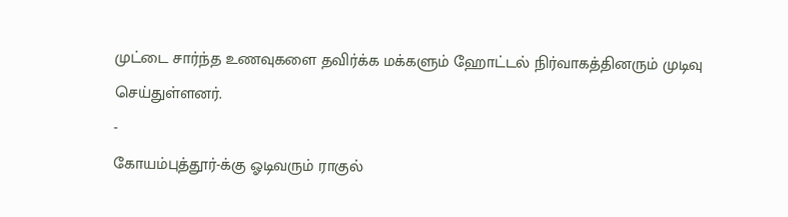முட்டை சார்ந்த உணவுகளை தவிர்க்க மக்களும் ஹோட்டல் நிர்வாகத்தினரும் முடிவு செய்துள்ளனர்.
-
கோயம்புத்தூர்-க்கு ஓடிவரும் ராகுல்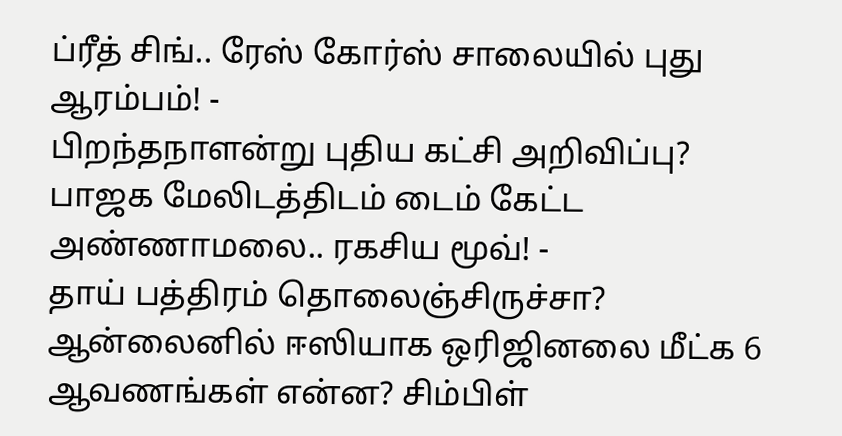ப்ரீத் சிங்.. ரேஸ் கோர்ஸ் சாலையில் புது ஆரம்பம்! -
பிறந்தநாளன்று புதிய கட்சி அறிவிப்பு? பாஜக மேலிடத்திடம் டைம் கேட்ட அண்ணாமலை.. ரகசிய மூவ்! -
தாய் பத்திரம் தொலைஞ்சிருச்சா? ஆன்லைனில் ஈஸியாக ஒரிஜினலை மீட்க 6 ஆவணங்கள் என்ன? சிம்பிள்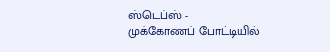ஸ்டெப்ஸ் -
முக்கோணப் போட்டியில்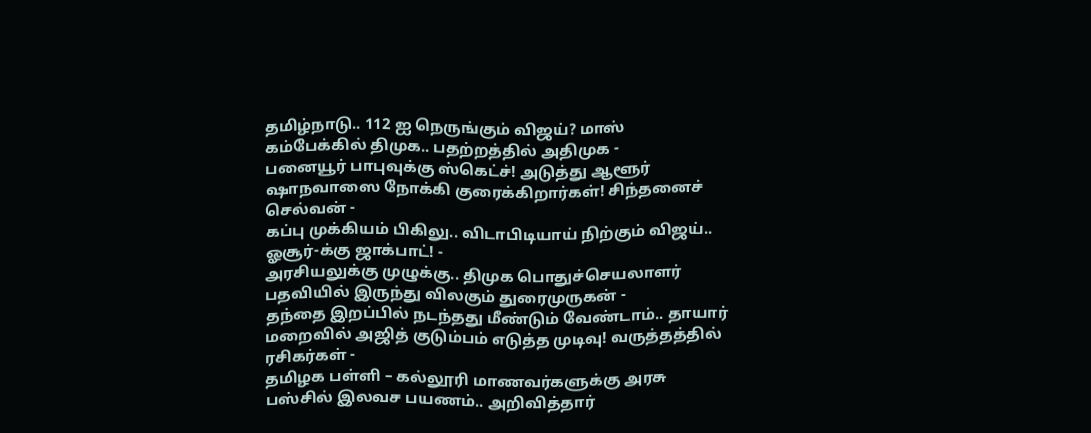தமிழ்நாடு.. 112 ஐ நெருங்கும் விஜய்? மாஸ் கம்பேக்கில் திமுக.. பதற்றத்தில் அதிமுக -
பனையூர் பாபுவுக்கு ஸ்கெட்ச்! அடுத்து ஆளூர் ஷாநவாஸை நோக்கி குரைக்கிறார்கள்! சிந்தனைச் செல்வன் -
கப்பு முக்கியம் பிகிலு.. விடாபிடியாய் நிற்கும் விஜய்.. ஓசூர்-க்கு ஜாக்பாட்! -
அரசியலுக்கு முழுக்கு.. திமுக பொதுச்செயலாளர் பதவியில் இருந்து விலகும் துரைமுருகன் -
தந்தை இறப்பில் நடந்தது மீண்டும் வேண்டாம்.. தாயார் மறைவில் அஜித் குடும்பம் எடுத்த முடிவு! வருத்தத்தில் ரசிகர்கள் -
தமிழக பள்ளி – கல்லூரி மாணவர்களுக்கு அரசு பஸ்சில் இலவச பயணம்.. அறிவித்தார்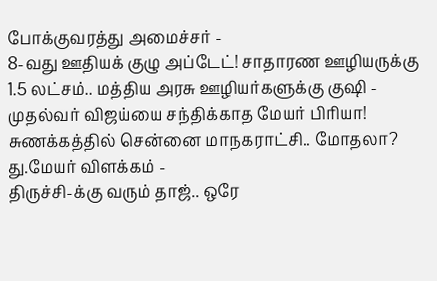போக்குவரத்து அமைச்சர் -
8-வது ஊதியக் குழு அப்டேட்! சாதாரண ஊழியருக்கு 1.5 லட்சம்.. மத்திய அரசு ஊழியர்களுக்கு குஷி -
முதல்வர் விஜய்யை சந்திக்காத மேயர் பிரியா! சுணக்கத்தில் சென்னை மாநகராட்சி.. மோதலா? து.மேயர் விளக்கம் -
திருச்சி-க்கு வரும் தாஜ்.. ஒரே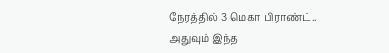நேரத்தில் 3 மெகா பிராண்ட்.. அதுவும் இந்த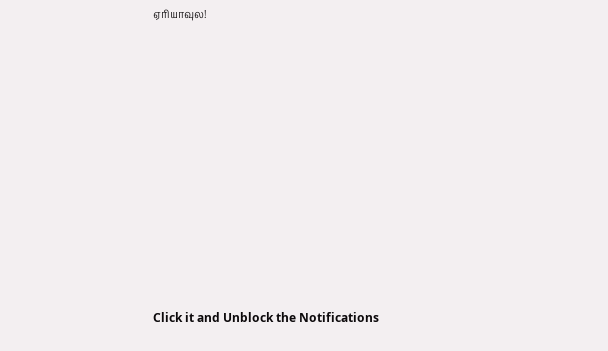ஏரியாவுல!












Click it and Unblock the Notifications